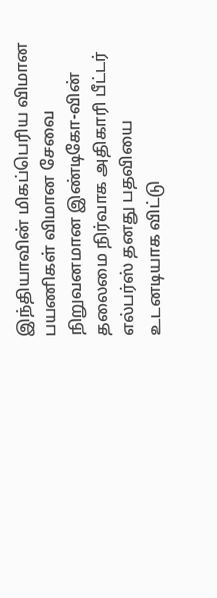இந்தியாவின் மிகப்பெரிய விமான பயணிகள் விமான சேவை நிறுவனமான இண்டிகோ-வின் தலைமை நிர்வாக அதிகாரி பீட்டர் எல்பர்ஸ் தனது பதவியை உடனடியாக விட்டு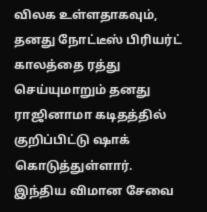விலக உள்ளதாகவும், தனது நோட்டீஸ் பிரியர்ட் காலத்தை ரத்து செய்யுமாறும் தனது ராஜினாமா கடிதத்தில் குறிப்பிட்டு ஷாக் கொடுத்துள்ளார்.
இந்திய விமான சேவை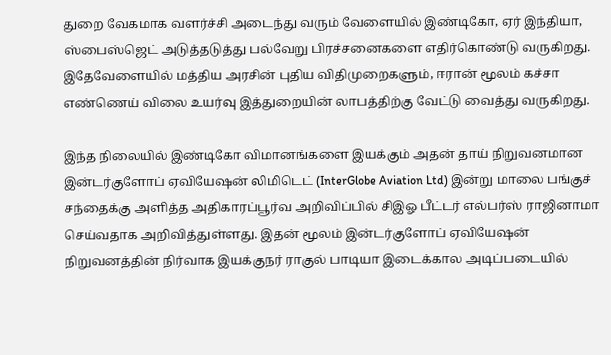துறை வேகமாக வளர்ச்சி அடைந்து வரும் வேளையில் இண்டிகோ, ஏர் இந்தியா, ஸ்பைஸ்ஜெட் அடுத்தடுத்து பல்வேறு பிரச்சனைகளை எதிர்கொண்டு வருகிறது. இதேவேளையில் மத்திய அரசின் புதிய விதிமுறைகளும், ஈரான் மூலம் கச்சா எண்ணெய் விலை உயர்வு இத்துறையின் லாபத்திற்கு வேட்டு வைத்து வருகிறது.

இந்த நிலையில் இண்டிகோ விமானங்களை இயக்கும் அதன் தாய் நிறுவனமான இன்டர்குளோப் ஏவியேஷன் லிமிடெட் (InterGlobe Aviation Ltd) இன்று மாலை பங்குச் சந்தைக்கு அளித்த அதிகாரப்பூர்வ அறிவிப்பில் சிஇஓ பீட்டர் எல்பர்ஸ் ராஜினாமா செய்வதாக அறிவித்துள்ளது. இதன் மூலம் இன்டர்குளோப் ஏவியேஷன் நிறுவனத்தின் நிர்வாக இயக்குநர் ராகுல் பாடியா இடைக்கால அடிப்படையில்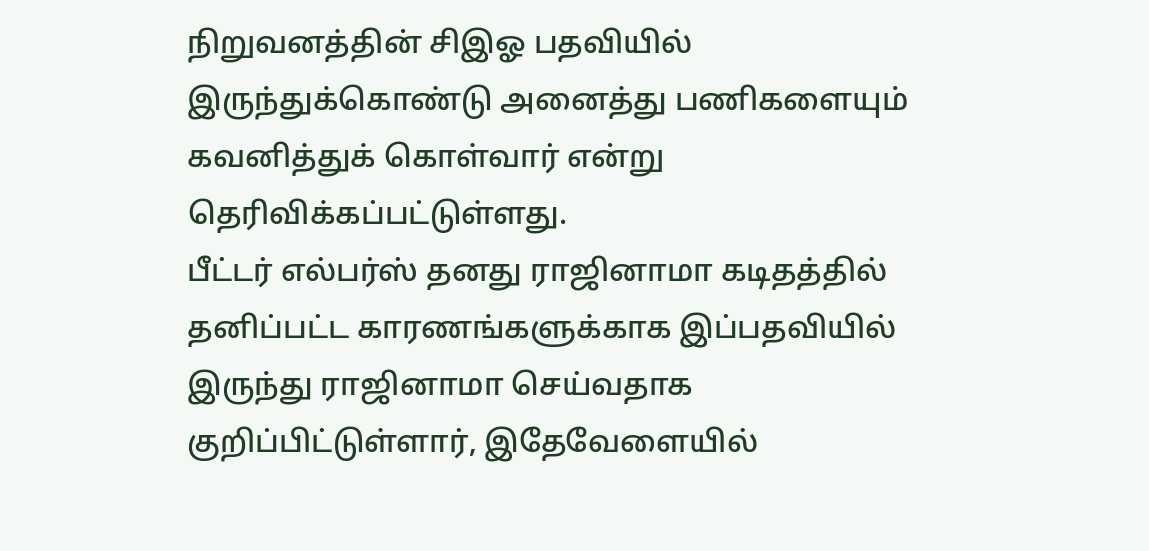நிறுவனத்தின் சிஇஓ பதவியில் இருந்துக்கொண்டு அனைத்து பணிகளையும் கவனித்துக் கொள்வார் என்று தெரிவிக்கப்பட்டுள்ளது.
பீட்டர் எல்பர்ஸ் தனது ராஜினாமா கடிதத்தில் தனிப்பட்ட காரணங்களுக்காக இப்பதவியில் இருந்து ராஜினாமா செய்வதாக குறிப்பிட்டுள்ளார், இதேவேளையில்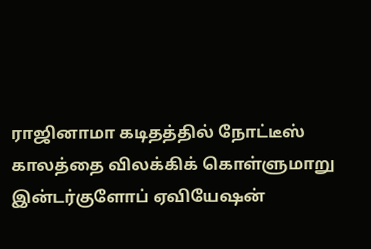ராஜினாமா கடிதத்தில் நோட்டீஸ் காலத்தை விலக்கிக் கொள்ளுமாறு இன்டர்குளோப் ஏவியேஷன்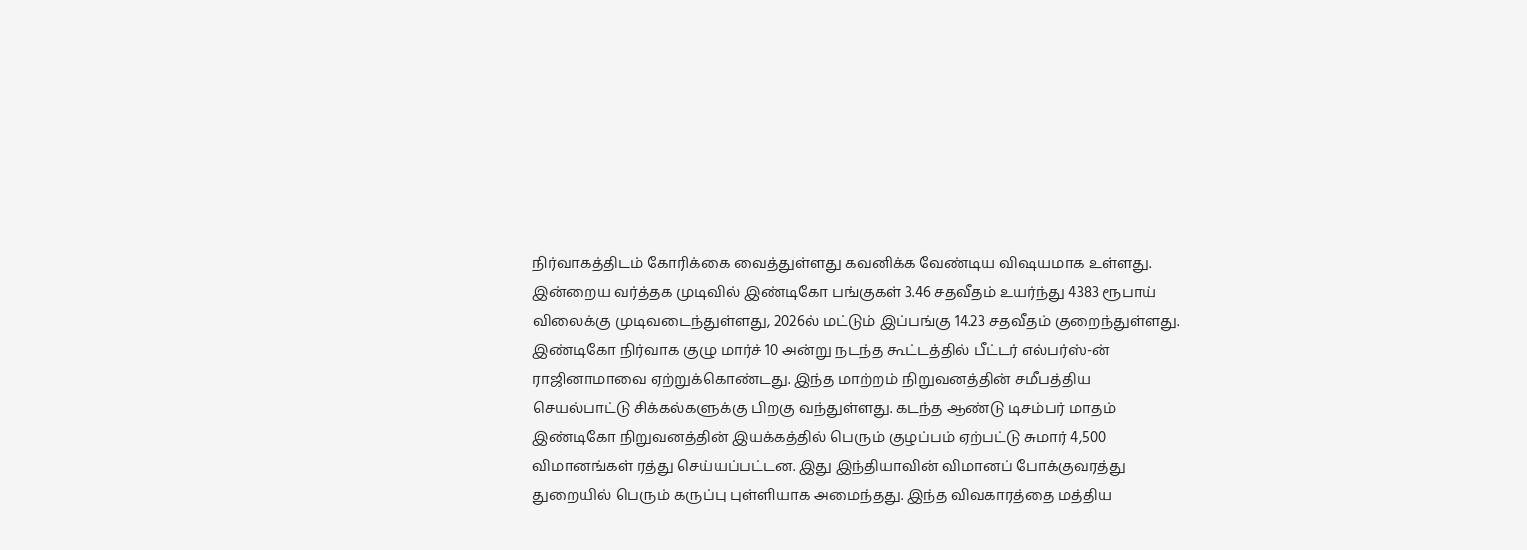நிர்வாகத்திடம் கோரிக்கை வைத்துள்ளது கவனிக்க வேண்டிய விஷயமாக உள்ளது. இன்றைய வர்த்தக முடிவில் இண்டிகோ பங்குகள் 3.46 சதவீதம் உயர்ந்து 4383 ரூபாய் விலைக்கு முடிவடைந்துள்ளது, 2026ல் மட்டும் இப்பங்கு 14.23 சதவீதம் குறைந்துள்ளது.
இண்டிகோ நிர்வாக குழு மார்ச் 10 அன்று நடந்த கூட்டத்தில் பீட்டர் எல்பர்ஸ்-ன் ராஜினாமாவை ஏற்றுக்கொண்டது. இந்த மாற்றம் நிறுவனத்தின் சமீபத்திய செயல்பாட்டு சிக்கல்களுக்கு பிறகு வந்துள்ளது. கடந்த ஆண்டு டிசம்பர் மாதம் இண்டிகோ நிறுவனத்தின் இயக்கத்தில் பெரும் குழப்பம் ஏற்பட்டு சுமார் 4,500 விமானங்கள் ரத்து செய்யப்பட்டன. இது இந்தியாவின் விமானப் போக்குவரத்து துறையில் பெரும் கருப்பு புள்ளியாக அமைந்தது. இந்த விவகாரத்தை மத்திய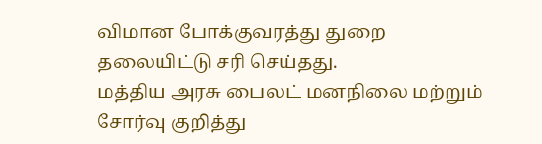விமான போக்குவரத்து துறை தலையிட்டு சரி செய்தது.
மத்திய அரசு பைலட் மனநிலை மற்றும் சோர்வு குறித்து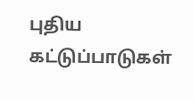புதிய கட்டுப்பாடுகள்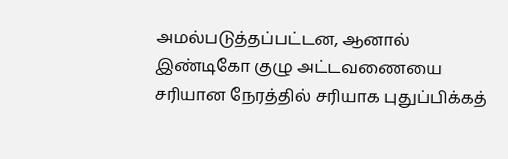அமல்படுத்தப்பட்டன, ஆனால் இண்டிகோ குழு அட்டவணையை சரியான நேரத்தில் சரியாக புதுப்பிக்கத்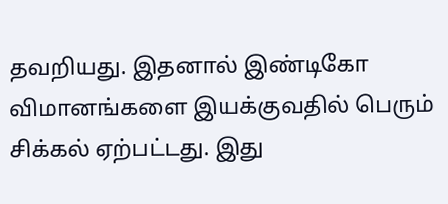தவறியது. இதனால் இண்டிகோ விமானங்களை இயக்குவதில் பெரும் சிக்கல் ஏற்பட்டது. இது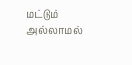மட்டும் அல்லாமல்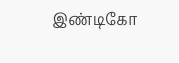இண்டிகோ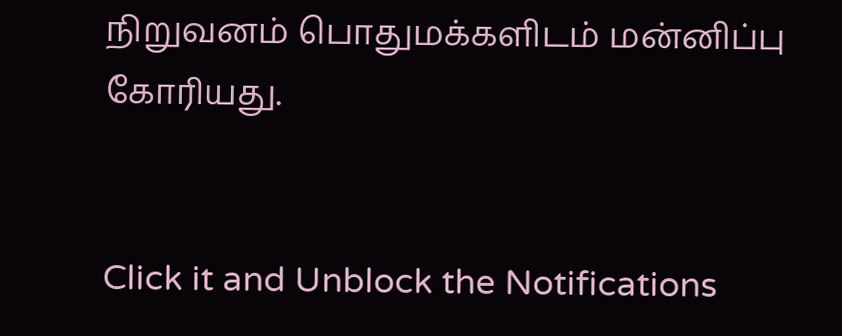நிறுவனம் பொதுமக்களிடம் மன்னிப்பு கோரியது.


Click it and Unblock the Notifications